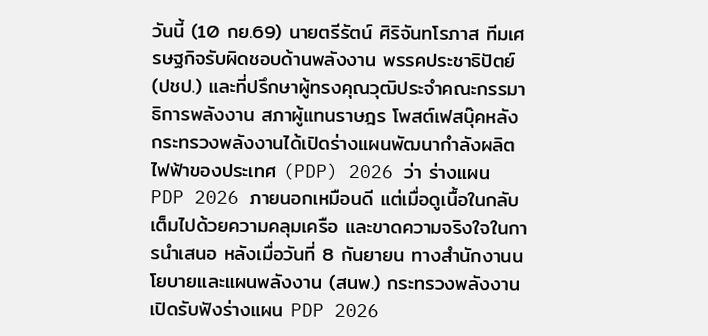วันนี้ (10 กย.69) นายตรีรัตน์ ศิริจันทโรภาส ทีมเศรษฐกิจรับผิดชอบด้านพลังงาน พรรคประชาธิปัตย์ (ปชป.) และที่ปรึกษาผู้ทรงคุณวุฒิประจำคณะกรรมาธิการพลังงาน สภาผู้แทนราษฎร โพสต์เฟสบุ๊คหลังกระทรวงพลังงานได้เปิดร่างแผนพัฒนากำลังผลิตไฟฟ้าของประเทศ (PDP) 2026 ว่า ร่างแผน PDP 2026 ภายนอกเหมือนดี แต่เมื่อดูเนื้อในกลับเต็มไปด้วยความคลุมเครือ และขาดความจริงใจในการนำเสนอ หลังเมื่อวันที่ 8 กันยายน ทางสำนักงานนโยบายและแผนพลังงาน (สนพ.) กระทรวงพลังงาน เปิดรับฟังร่างแผน PDP 2026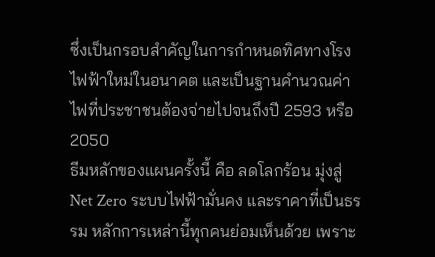ซึ่งเป็นกรอบสำคัญในการกำหนดทิศทางโรงไฟฟ้าใหม่ในอนาคต และเป็นฐานคำนวณค่าไฟที่ประชาชนต้องจ่ายไปจนถึงปี 2593 หรือ 2050
ธีมหลักของแผนครั้งนี้ คือ ลดโลกร้อน มุ่งสู่ Net Zero ระบบไฟฟ้ามั่นคง และราคาที่เป็นธรรม หลักการเหล่านี้ทุกคนย่อมเห็นด้วย เพราะ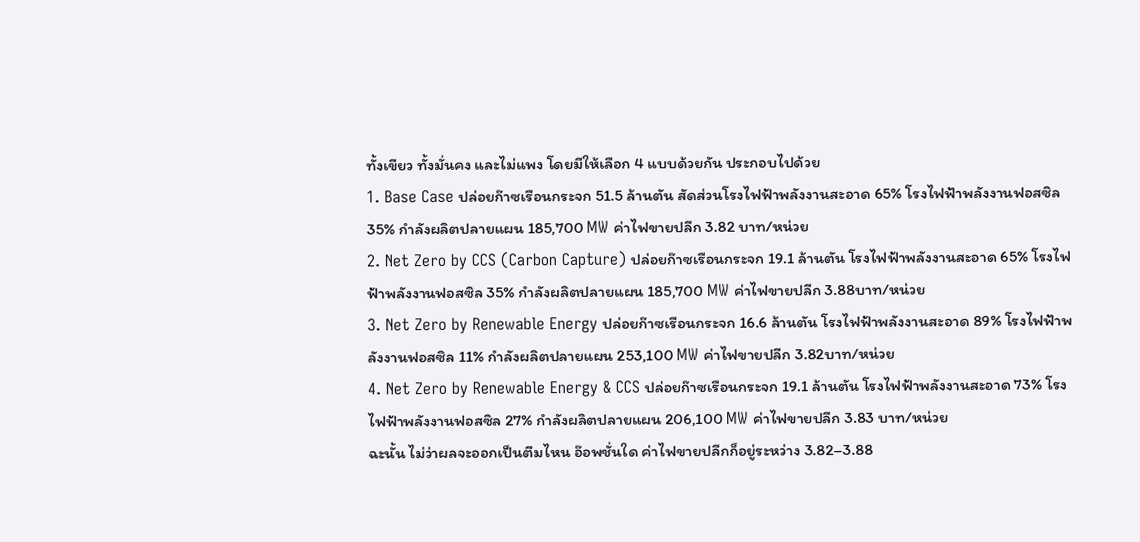ทั้งเขียว ทั้งมั่นคง และไม่แพง โดยมีให้เลือก 4 แบบด้วยกัน ประกอบไปด้วย
1. Base Case ปล่อยก๊าซเรือนกระจก 51.5 ล้านตัน สัดส่วนโรงไฟฟ้าพลังงานสะอาด 65% โรงไฟฟ้าพลังงานฟอสซิล 35% กำลังผลิตปลายแผน 185,700 MW ค่าไฟขายปลีก 3.82 บาท/หน่วย
2. Net Zero by CCS (Carbon Capture) ปล่อยก๊าซเรือนกระจก 19.1 ล้านตัน โรงไฟฟ้าพลังงานสะอาด 65% โรงไฟฟ้าพลังงานฟอสซิล 35% กำลังผลิตปลายแผน 185,700 MW ค่าไฟขายปลีก 3.88บาท/หน่วย
3. Net Zero by Renewable Energy ปล่อยก๊าซเรือนกระจก 16.6 ล้านตัน โรงไฟฟ้าพลังงานสะอาด 89% โรงไฟฟ้าพลังงานฟอสซิล 11% กำลังผลิตปลายแผน 253,100 MW ค่าไฟขายปลีก 3.82บาท/หน่วย
4. Net Zero by Renewable Energy & CCS ปล่อยก๊าซเรือนกระจก 19.1 ล้านตัน โรงไฟฟ้าพลังงานสะอาด 73% โรงไฟฟ้าพลังงานฟอสซิล 27% กำลังผลิตปลายแผน 206,100 MW ค่าไฟขายปลีก 3.83 บาท/หน่วย
ฉะนั้น ไม่ว่าผลจะออกเป็นตีมไหน อ๊อพชั่นใด ค่าไฟขายปลีกก็อยู่ระหว่าง 3.82–3.88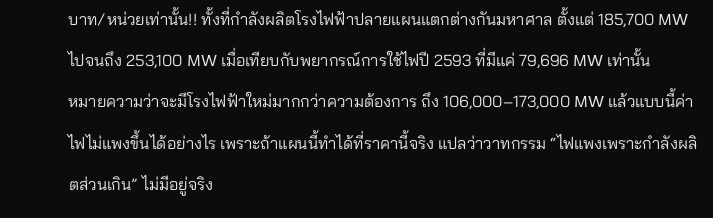บาท/หน่วยเท่านั้น!! ทั้งที่กำลังผลิตโรงไฟฟ้าปลายแผนแตกต่างกันมหาศาล ตั้งแต่ 185,700 MW ไปจนถึง 253,100 MW เมื่อเทียบกับพยากรณ์การใช้ไฟปี 2593 ที่มีแค่ 79,696 MW เท่านั้น
หมายความว่าจะมีโรงไฟฟ้าใหม่มากกว่าความต้องการ ถึง 106,000–173,000 MW แล้วแบบนี้ค่าไฟไม่แพงขึ้นได้อย่างไร เพราะถ้าแผนนี้ทำได้ที่ราคานี้จริง แปลว่าวาทกรรม “ไฟแพงเพราะกำลังผลิตส่วนเกิน” ไม่มีอยู่จริง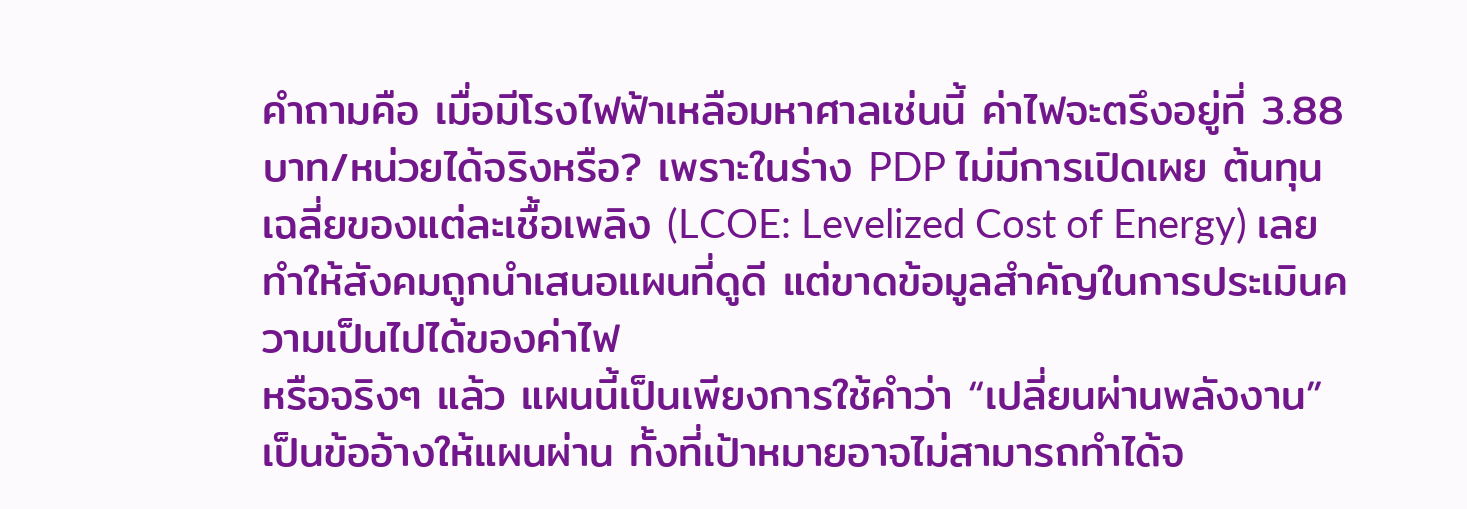คำถามคือ เมื่อมีโรงไฟฟ้าเหลือมหาศาลเช่นนี้ ค่าไฟจะตรึงอยู่ที่ 3.88 บาท/หน่วยได้จริงหรือ? เพราะในร่าง PDP ไม่มีการเปิดเผย ต้นทุนเฉลี่ยของแต่ละเชื้อเพลิง (LCOE: Levelized Cost of Energy) เลย ทำให้สังคมถูกนำเสนอแผนที่ดูดี แต่ขาดข้อมูลสำคัญในการประเมินความเป็นไปได้ของค่าไฟ
หรือจริงๆ แล้ว แผนนี้เป็นเพียงการใช้คำว่า “เปลี่ยนผ่านพลังงาน” เป็นข้ออ้างให้แผนผ่าน ทั้งที่เป้าหมายอาจไม่สามารถทำได้จ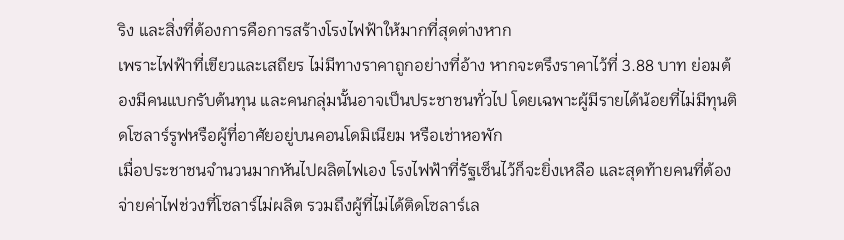ริง และสิ่งที่ต้องการคือการสร้างโรงไฟฟ้าให้มากที่สุดต่างหาก
เพราะไฟฟ้าที่เขียวและเสถียร ไม่มีทางราคาถูกอย่างที่อ้าง หากจะตรึงราคาไว้ที่ 3.88 บาท ย่อมต้องมีคนแบกรับต้นทุน และคนกลุ่มนั้นอาจเป็นประชาชนทั่วไป โดยเฉพาะผู้มีรายได้น้อยที่ไม่มีทุนติดโซลาร์รูฟหรือผู้ที่อาศัยอยู่บนคอนโดมิเนียม หรือเช่าหอพัก
เมื่อประชาชนจำนวนมากหันไปผลิตไฟเอง โรงไฟฟ้าที่รัฐเซ็นไว้ก็จะยิ่งเหลือ และสุดท้ายคนที่ต้องจ่ายค่าไฟช่วงที่โซลาร์ไม่ผลิต รวมถึงผู้ที่ไม่ได้ติดโซลาร์เล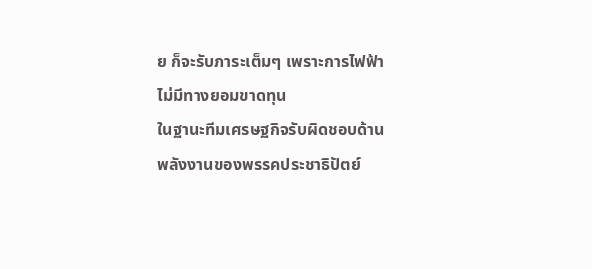ย ก็จะรับภาระเต็มๆ เพราะการไฟฟ้าไม่มีทางยอมขาดทุน
ในฐานะทีมเศรษฐกิจรับผิดชอบด้านพลังงานของพรรคประชาธิปัตย์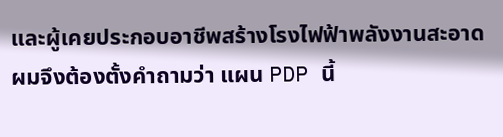และผู้เคยประกอบอาชีพสร้างโรงไฟฟ้าพลังงานสะอาด ผมจึงต้องตั้งคำถามว่า แผน PDP นี้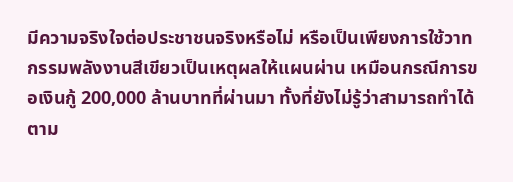มีความจริงใจต่อประชาชนจริงหรือไม่ หรือเป็นเพียงการใช้วาทกรรมพลังงานสีเขียวเป็นเหตุผลให้แผนผ่าน เหมือนกรณีการขอเงินกู้ 200,000 ล้านบาทที่ผ่านมา ทั้งที่ยังไม่รู้ว่าสามารถทำได้ตาม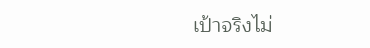เป้าจริงไม่